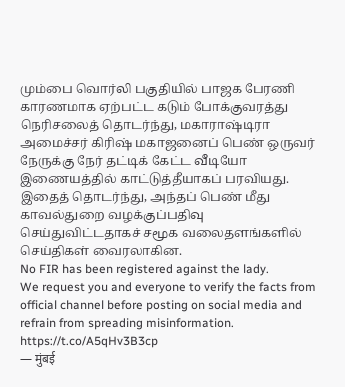மும்பை வொர்லி பகுதியில் பாஜக பேரணி காரணமாக ஏற்பட்ட கடும் போக்குவரத்து நெரிசலைத் தொடர்ந்து, மகாராஷ்டிரா அமைச்சர் கிரிஷ் மகாஜனைப் பெண் ஒருவர் நேருக்கு நேர் தட்டிக் கேட்ட வீடியோ இணையத்தில் காட்டுத்தீயாகப் பரவியது. இதைத் தொடர்ந்து, அந்தப் பெண் மீது காவல்துறை வழக்குப்பதிவு செய்துவிட்டதாகச் சமூக வலைதளங்களில் செய்திகள் வைரலாகின.
No FIR has been registered against the lady.
We request you and everyone to verify the facts from official channel before posting on social media and refrain from spreading misinformation. https://t.co/A5qHv3B3cp
— मुंबई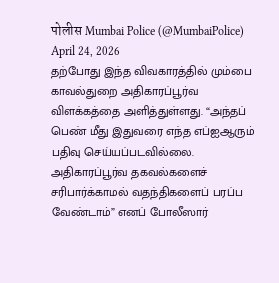पोलीस Mumbai Police (@MumbaiPolice) April 24, 2026
தற்போது இந்த விவகாரத்தில் மும்பை காவல்துறை அதிகாரப்பூர்வ விளக்கத்தை அளித்துள்ளது. “அந்தப் பெண் மீது இதுவரை எந்த எப்ஐஆரும் பதிவு செய்யப்படவில்லை. அதிகாரப்பூர்வ தகவல்களைச் சரிபார்க்காமல் வதந்திகளைப் பரப்ப வேண்டாம்” எனப் போலீஸார்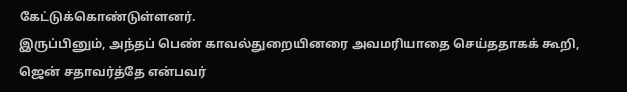கேட்டுக்கொண்டுள்ளனர்.
இருப்பினும், அந்தப் பெண் காவல்துறையினரை அவமரியாதை செய்ததாகக் கூறி, ஜென் சதாவர்த்தே என்பவர்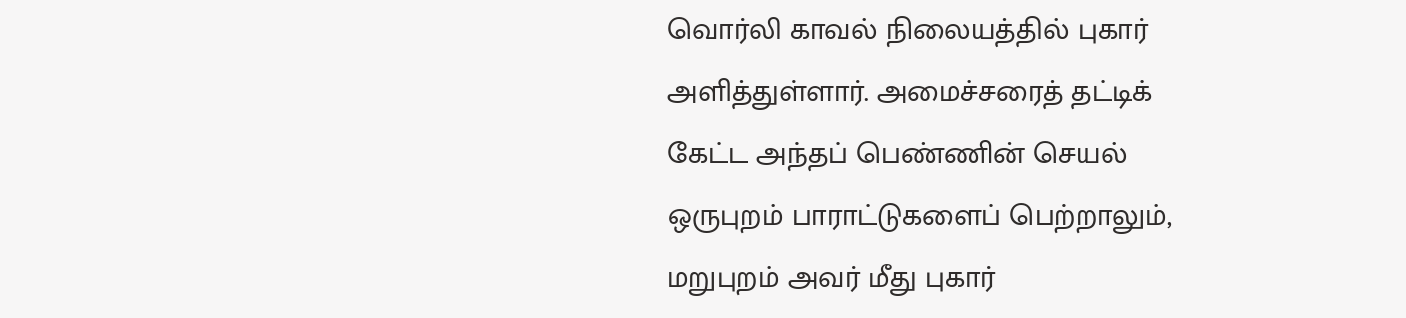வொர்லி காவல் நிலையத்தில் புகார் அளித்துள்ளார். அமைச்சரைத் தட்டிக் கேட்ட அந்தப் பெண்ணின் செயல் ஒருபுறம் பாராட்டுகளைப் பெற்றாலும், மறுபுறம் அவர் மீது புகார்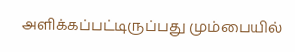அளிக்கப்பட்டிருப்பது மும்பையில்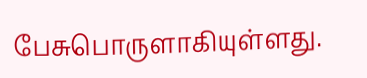பேசுபொருளாகியுள்ளது.